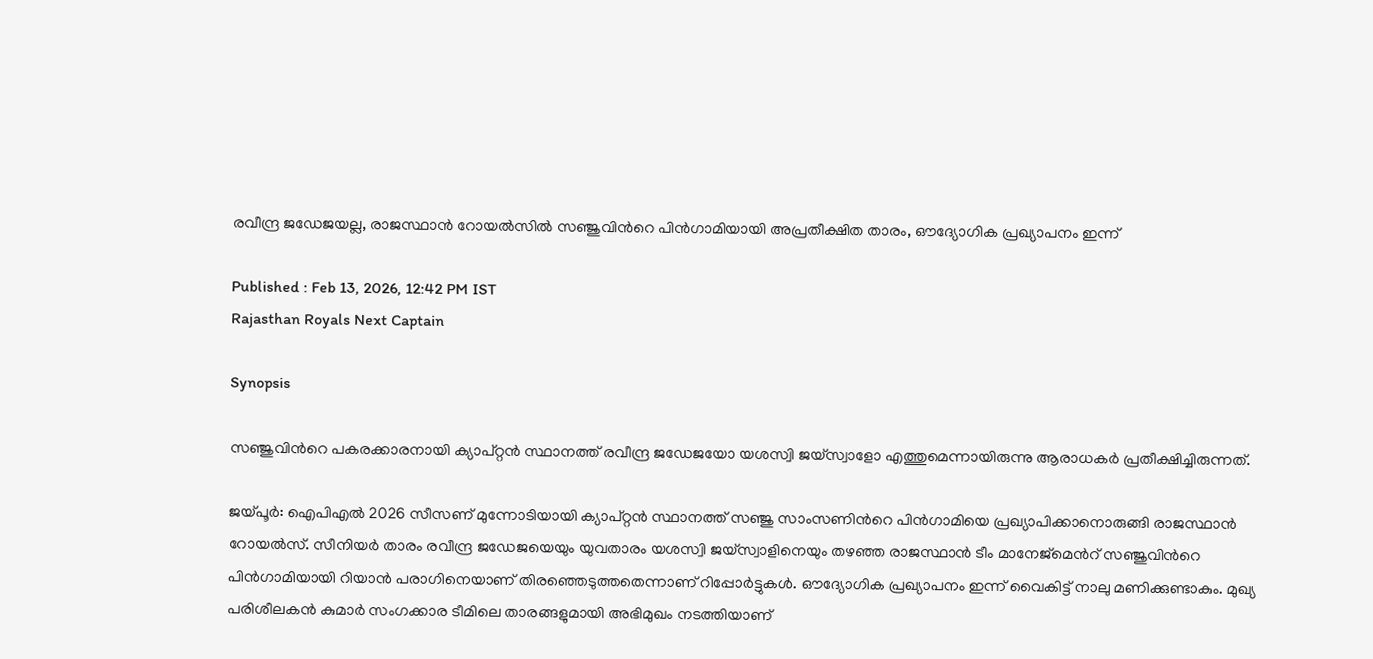രവീന്ദ്ര ജഡേജയല്ല, രാജസ്ഥാന്‍ റോയല്‍സിൽ സഞ്ജുവിന്‍റെ പിന്‍ഗാമിയായി അപ്രതീക്ഷിത താരം, ഔദ്യോഗിക പ്രഖ്യാപനം ഇന്ന്

Published : Feb 13, 2026, 12:42 PM IST
Rajasthan Royals Next Captain

Synopsis

സഞ്ജുവിന്‍റെ പകരക്കാരനായി ക്യാപ്റ്റൻ സ്ഥാനത്ത് രവീന്ദ്ര ജഡേജയോ യശസ്വി ജയ്‌സ്വാളോ എത്തുമെന്നായിരുന്നു ആരാധകർ പ്രതീക്ഷിച്ചിരുന്നത്.

ജയ്പൂർ: ഐപിഎൽ 2026 സീസണ് മുന്നോടിയായി ക്യാപ്റ്റൻ സ്ഥാനത്ത് സഞ്ജു സാംസണിന്‍റെ പിൻഗാമിയെ പ്രഖ്യാപിക്കാനൊരുങ്ങി രാജസ്ഥാൻ റോയൽസ്. സീനിയര്‍ താരം രവീന്ദ്ര ജഡേജയെയും യുവതാരം യശസ്വി ജയ്സ്വാളിനെയും തഴഞ്ഞ രാജസ്ഥാന്‍ ടീം മാനേജ്മെന്‍റ് സഞ്ജുവിന്‍റെ പിന്‍ഗാമിയായി റിയാൻ പരാഗിനെയാണ് തിരഞ്ഞെടുത്തതെന്നാണ് റിപ്പോര്‍ട്ടുകള്‍. ഔദ്യോഗിക പ്രഖ്യാപനം ഇന്ന് വൈകിട്ട് നാലു മണിക്കുണ്ടാകും. മുഖ്യ പരിശീലകന്‍ കുമാർ സംഗക്കാര ടീമിലെ താരങ്ങളുമായി അഭിമുഖം നടത്തിയാണ്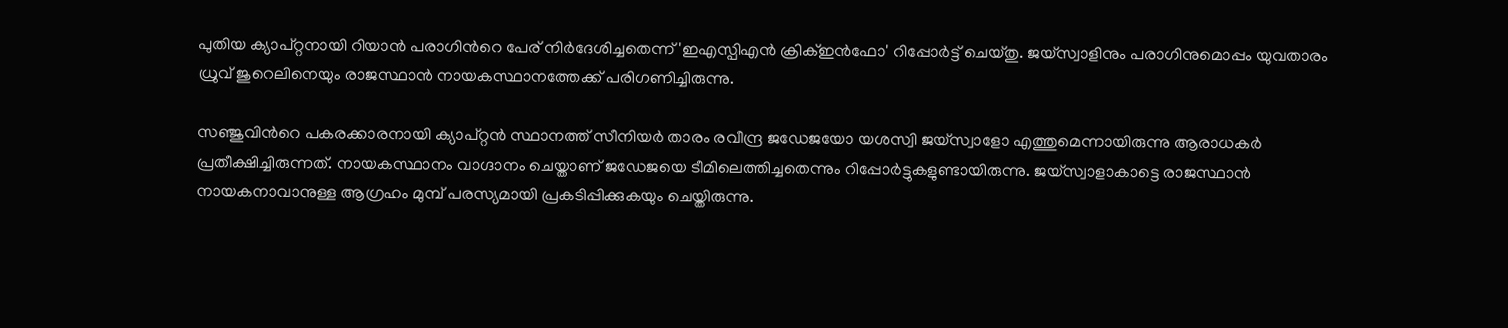പുതിയ ക്യാപ്റ്റനായി റിയാന്‍ പരാഗിന്‍റെ പേര് നിര്‍ദേശിച്ചതെന്ന് 'ഇഎസ്പിഎൻ ക്രിക്ഇൻഫോ' റിപ്പോർട്ട് ചെയ്തു. ജയ്സ്വാളിനും പരാഗിനുമൊപ്പം യുവതാരം ധ്രുവ് ജുറെലിനെയും രാജസ്ഥാന്‍ നായകസ്ഥാനത്തേക്ക് പരിഗണിച്ചിരുന്നു.

സഞ്ജുവിന്‍റെ പകരക്കാരനായി ക്യാപ്റ്റൻ സ്ഥാനത്ത് സീനിയര്‍ താരം രവീന്ദ്ര ജഡേജയോ യശസ്വി ജയ്‌സ്വാളോ എത്തുമെന്നായിരുന്നു ആരാധകർ പ്രതീക്ഷിച്ചിരുന്നത്. നായകസ്ഥാനം വാഗ്ദാനം ചെയ്താണ് ജഡേജയെ ടീമിലെത്തിച്ചതെന്നും റിപ്പോര്‍ട്ടുകളുണ്ടായിരുന്നു. ജയ്‌സ്വാളാകാട്ടെ രാജസ്ഥാന്‍ നായകനാവാനുള്ള ആഗ്രഹം മുമ്പ് പരസ്യമായി പ്രകടിപ്പിക്കുകയും ചെയ്തിരുന്നു.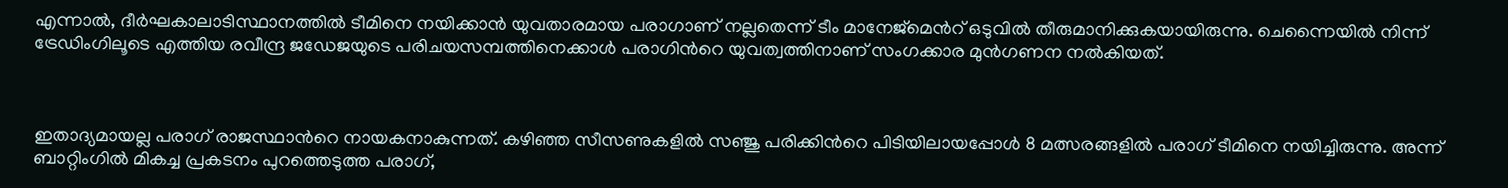എന്നാൽ, ദീർഘകാലാടിസ്ഥാനത്തിൽ ടീമിനെ നയിക്കാൻ യുവതാരമായ പരാഗാണ് നല്ലതെന്ന് ടീം മാനേജ്‌മെന്‍റ് ഒടുവില്‍ തീരുമാനിക്കുകയായിരുന്നു. ചെന്നൈയിൽ നിന്ന് ട്രേഡിംഗിലൂടെ എത്തിയ രവീന്ദ്ര ജഡേജയുടെ പരിചയസമ്പത്തിനെക്കാൾ പരാഗിന്‍റെ യുവത്വത്തിനാണ് സംഗക്കാര മുൻഗണന നൽകിയത്.



ഇതാദ്യമായല്ല പരാഗ് രാജസ്ഥാന്‍റെ നായകനാകുന്നത്. കഴിഞ്ഞ സീസണുകളിൽ സഞ്ജു പരിക്കിന്‍റെ പിടിയിലായപ്പോൾ 8 മത്സരങ്ങളിൽ പരാഗ് ടീമിനെ നയിച്ചിരുന്നു. അന്ന് ബാറ്റിംഗിൽ മികച്ച പ്രകടനം പുറത്തെടുത്ത പരാഗ്,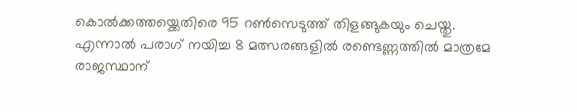കൊൽക്കത്തയ്ക്കെതിരെ 95 റൺസെടുത്ത് തിളങ്ങുകയും ചെയ്തു. എന്നാൽ പരാഗ് നയിച്ച 8 മത്സരങ്ങളിൽ രണ്ടെണ്ണത്തിൽ മാത്രമേ രാജസ്ഥാന്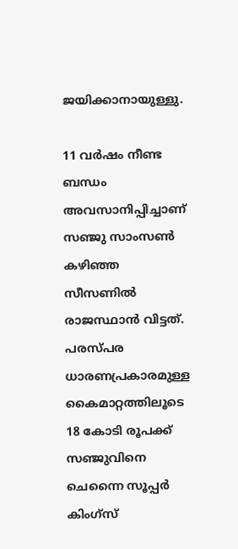ജയിക്കാനായുള്ളു.

11 വർഷം നീണ്ട ബന്ധം അവസാനിപ്പിച്ചാണ് സഞ്ജു സാംസൺ കഴിഞ്ഞ സീസണില്‍ രാജസ്ഥാൻ വിട്ടത്. പരസ്പര ധാരണപ്രകാരമുള്ള കൈമാറ്റത്തിലൂടെ 18 കോടി രൂപക്ക് സഞ്ജുവിനെ ചെന്നൈ സൂപ്പര്‍ കിംഗ്സ്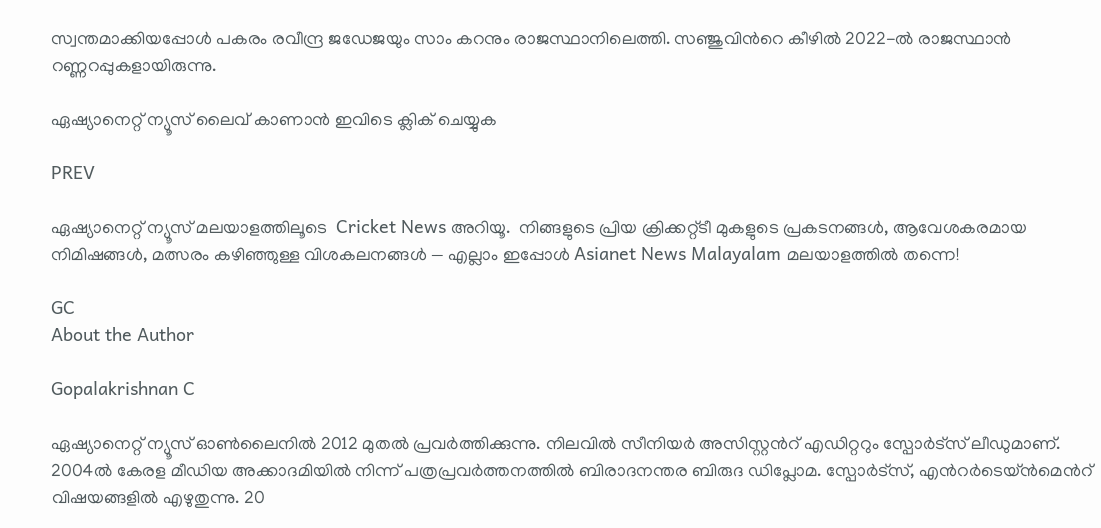സ്വന്തമാക്കിയപ്പോള്‍ പകരം രവീന്ദ്ര ജഡേജയും സാം കറനും രാജസ്ഥാനിലെത്തി. സഞ്ജുവിന്‍റെ കീഴിൽ 2022-ൽ രാജസ്ഥാൻ റണ്ണറപ്പുകളായിരുന്നു.

ഏഷ്യാനെറ്റ് ന്യൂസ് ലൈവ് കാണാന്‍ ഇവിടെ ക്ലിക് ചെയ്യുക

PREV

ഏഷ്യാനെറ്റ് ന്യൂസ് മലയാളത്തിലൂടെ  Cricket News അറിയൂ.  നിങ്ങളുടെ പ്രിയ ക്രിക്കറ്റ്ടീ മുകളുടെ പ്രകടനങ്ങൾ, ആവേശകരമായ നിമിഷങ്ങൾ, മത്സരം കഴിഞ്ഞുള്ള വിശകലനങ്ങൾ — എല്ലാം ഇപ്പോൾ Asianet News Malayalam മലയാളത്തിൽ തന്നെ!

GC
About the Author

Gopalakrishnan C

ഏഷ്യാനെറ്റ് ന്യൂസ് ഓണ്‍ലൈനില്‍ 2012 മുതല്‍ പ്രവര്‍ത്തിക്കുന്നു. നിലവില്‍ സീനിയര്‍ അസിസ്റ്റന്‍റ് എഡിറ്ററും സ്പോർട്സ് ലീഡുമാണ്. 2004ൽ കേരള മീഡിയ അക്കാദമിയില്‍ നിന്ന് പത്രപ്രവര്‍ത്തനത്തില്‍ ബിരാദനന്തര ബിരുദ ഡിപ്ലോമ. സ്പോര്‍ട്സ്, എന്‍റര്‍ടെയ്ൻമെന്‍റ് വിഷയങ്ങളില്‍ എഴുതുന്നു. 20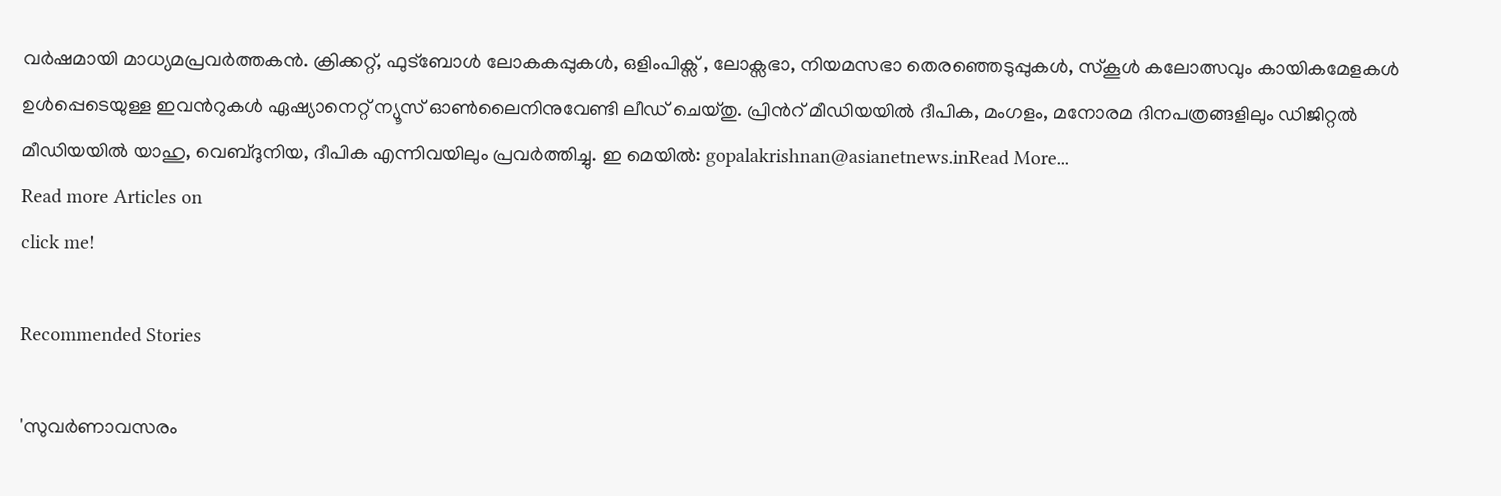വര്‍ഷമായി മാധ്യമപ്രവര്‍ത്തകൻ. ക്രിക്കറ്റ്, ഫുട്ബോള്‍ ലോകകപ്പുകൾ, ഒളിംപിക്സ് , ലോക്സഭാ, നിയമസഭാ തെരഞ്ഞെടുപ്പുകള്‍, സ്കൂള്‍ കലോത്സവും കായികമേളകള്‍ ഉള്‍പ്പെടെയുള്ള ഇവന്‍റുകള്‍ ഏഷ്യാനെറ്റ് ന്യൂസ് ഓണ്‍ലൈനിനുവേണ്ടി ലീഡ് ചെയ്തു. പ്രിന്‍റ് മീഡിയയില്‍ ദീപിക, മംഗളം, മനോരമ ദിനപത്രങ്ങളിലും ഡിജിറ്റൽ മീഡിയയില്‍ യാഹു, വെബ്ദുനിയ, ദീപിക എന്നിവയിലും പ്രവര്‍ത്തിച്ചു. ഇ മെയില്‍: gopalakrishnan@asianetnews.inRead More...
Read more Articles on
click me!

Recommended Stories

'സുവര്‍ണാവസരം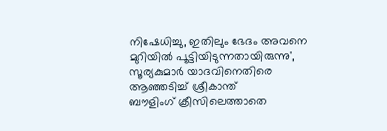നിഷേധിച്ചു, ഇതിലും ഭേദം അവനെ മുറിയില്‍ പൂട്ടിയിടുന്നതായിരുന്നു', സൂര്യകുമാര്‍ യാദവിനെതിരെ ആഞ്ഞടിച്ച് ശ്രീകാന്ത്
ബൗളിംഗ് ക്രീസിലെത്താതെ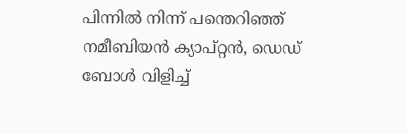പിന്നില്‍ നിന്ന് പന്തെറിഞ്ഞ് നമീബിയൻ ക്യാപ്റ്റൻ, ഡെഡ് ബോള്‍ വിളിച്ച്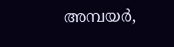അമ്പയര്‍,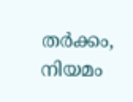തർക്കം, നിയമം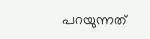പറയുന്നത്